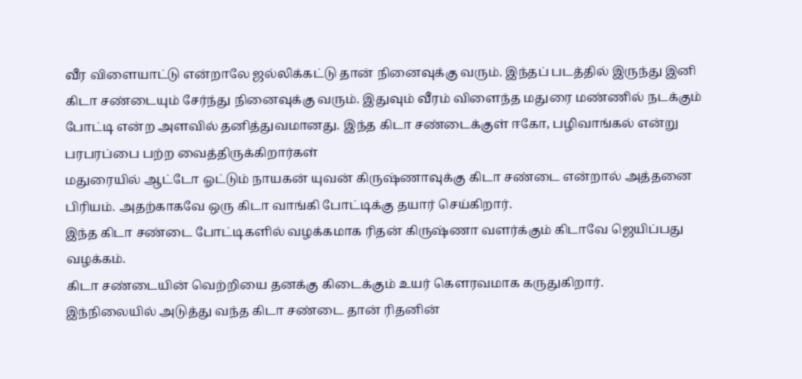வீர விளையாட்டு என்றாலே ஜல்லிக்கட்டு தான் நினைவுக்கு வரும். இந்தப் படத்தில் இருந்து இனி கிடா சண்டையும் சேர்ந்து நினைவுக்கு வரும். இதுவும் வீரம் விளைந்த மதுரை மண்ணில் நடக்கும் போட்டி என்ற அளவில் தனித்துவமானது. இந்த கிடா சண்டைக்குள் ஈகோ, பழிவாங்கல் என்று பரபரப்பை பற்ற வைத்திருக்கிறார்கள்
மதுரையில் ஆட்டோ ஓட்டும் நாயகன் யுவன் கிருஷ்ணாவுக்கு கிடா சண்டை என்றால் அத்தனை பிரியம். அதற்காகவே ஒரு கிடா வாங்கி போட்டிக்கு தயார் செய்கிறார்.
இந்த கிடா சண்டை போட்டிகளில் வழக்கமாக ரிதன் கிருஷ்ணா வளர்க்கும் கிடாவே ஜெயிப்பது வழக்கம்.
கிடா சண்டையின் வெற்றியை தனக்கு கிடைக்கும் உயர் கௌரவமாக கருதுகிறார்.
இந்நிலையில் அடுத்து வந்த கிடா சண்டை தான் ரிதனின்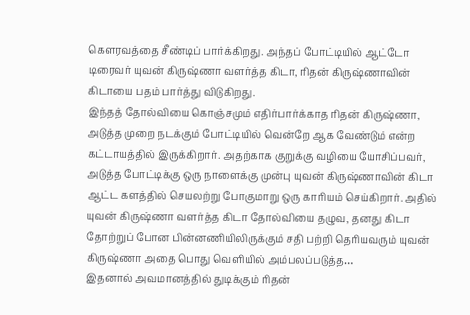கௌரவத்தை சீண்டிப் பார்க்கிறது. அந்தப் போட்டியில் ஆட்டோ டிரைவர் யுவன் கிருஷ்ணா வளர்த்த கிடா, ரிதன் கிருஷ்ணாவின்
கிடாயை பதம் பார்த்து விடுகிறது.
இந்தத் தோல்வியை கொஞ்சமும் எதிர்பார்க்காத ரிதன் கிருஷ்ணா, அடுத்த முறை நடக்கும் போட்டியில் வென்றே ஆக வேண்டும் என்ற கட்டாயத்தில் இருக்கிறார். அதற்காக குறுக்கு வழியை யோசிப்பவர், அடுத்த போட்டிக்கு ஒரு நாளைக்கு முன்பு யுவன் கிருஷ்ணாவின் கிடா ஆட்ட களத்தில் செயலற்று போகுமாறு ஒரு காரியம் செய்கிறார். அதில் யுவன் கிருஷ்ணா வளர்த்த கிடா தோல்வியை தழுவ, தனது கிடா தோற்றுப் போன பின்னணியிலிருக்கும் சதி பற்றி தெரியவரும் யுவன் கிருஷ்ணா அதை பொது வெளியில் அம்பலப்படுத்த…
இதனால் அவமானத்தில் துடிக்கும் ரிதன்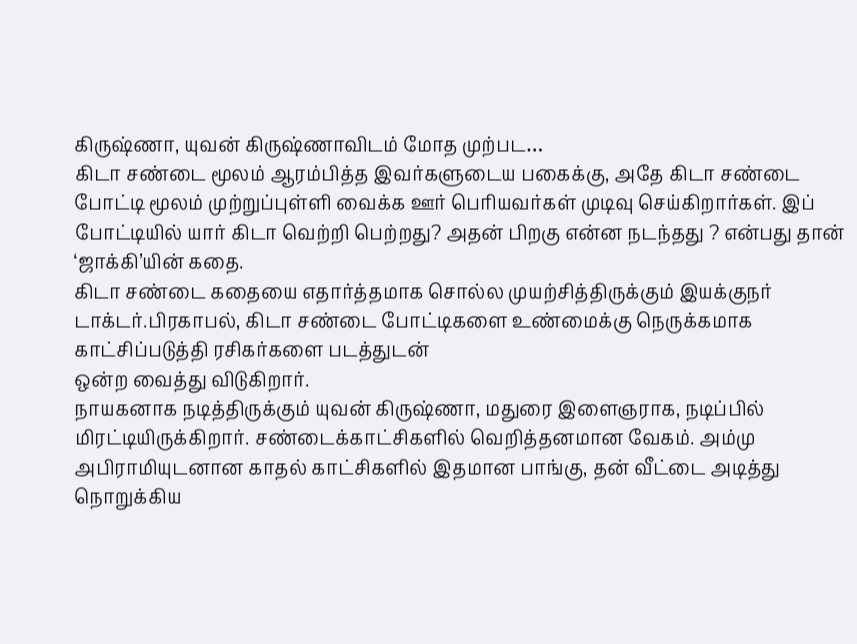கிருஷ்ணா, யுவன் கிருஷ்ணாவிடம் மோத முற்பட…
கிடா சண்டை மூலம் ஆரம்பித்த இவர்களுடைய பகைக்கு, அதே கிடா சண்டை போட்டி மூலம் முற்றுப்புள்ளி வைக்க ஊர் பெரியவர்கள் முடிவு செய்கிறார்கள். இப் போட்டியில் யார் கிடா வெற்றி பெற்றது? அதன் பிறகு என்ன நடந்தது ? என்பது தான் ‘ஜாக்கி’யின் கதை.
கிடா சண்டை கதையை எதார்த்தமாக சொல்ல முயற்சித்திருக்கும் இயக்குநர் டாக்டர்.பிரகாபல், கிடா சண்டை போட்டிகளை உண்மைக்கு நெருக்கமாக காட்சிப்படுத்தி ரசிகர்களை படத்துடன்
ஒன்ற வைத்து விடுகிறார்.
நாயகனாக நடித்திருக்கும் யுவன் கிருஷ்ணா, மதுரை இளைஞராக, நடிப்பில் மிரட்டியிருக்கிறார். சண்டைக்காட்சிகளில் வெறித்தனமான வேகம். அம்மு அபிராமியுடனான காதல் காட்சிகளில் இதமான பாங்கு, தன் வீட்டை அடித்து நொறுக்கிய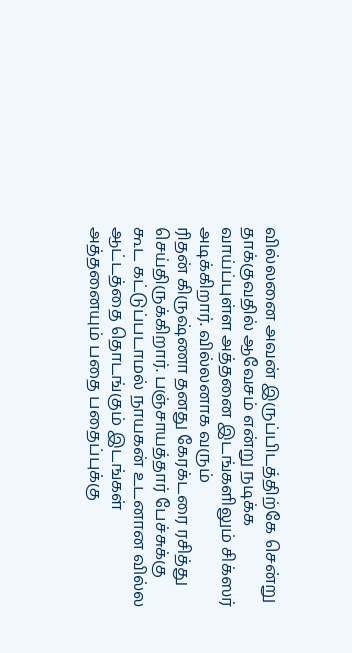வில்லனை அவன் இருப்பிடத்திற்கே சென்று தாக்குவதில் ஆவேசம் என்று நடிக்க வாய்ப்புள்ள அத்தனை இடங்களிலும் சிக்ஸர் அடிக்கிறார். வில்லனாக வரும்
ரிதன் கிருஷ்ணா தனது கேரக்டரை ரசித்து செய்திருக்கிறார். பஞ்சாயத்தார் பேச்சுக்கு கூட கட்டுப்படாமல் நாயகன் உடனான வில்ல ஆட்டத்தை தொடங்கும் இடங்கள் அத்தனையும் பதை பதைப்புக்கு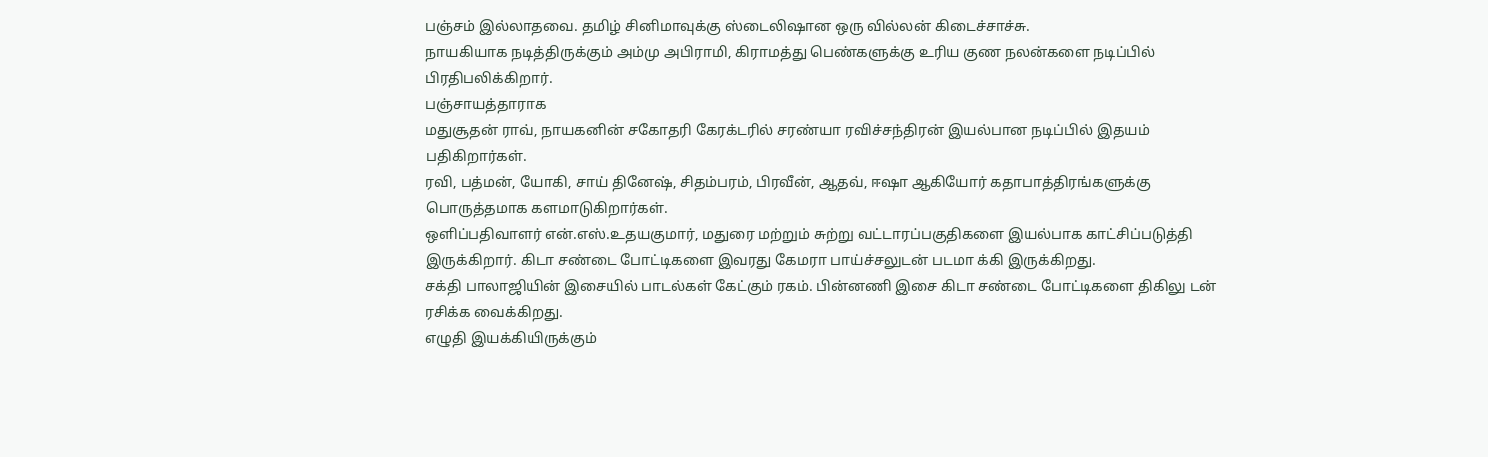பஞ்சம் இல்லாதவை. தமிழ் சினிமாவுக்கு ஸ்டைலிஷான ஒரு வில்லன் கிடைச்சாச்சு.
நாயகியாக நடித்திருக்கும் அம்மு அபிராமி, கிராமத்து பெண்களுக்கு உரிய குண நலன்களை நடிப்பில் பிரதிபலிக்கிறார்.
பஞ்சாயத்தாராக
மதுசூதன் ராவ், நாயகனின் சகோதரி கேரக்டரில் சரண்யா ரவிச்சந்திரன் இயல்பான நடிப்பில் இதயம் பதிகிறார்கள்.
ரவி, பத்மன், யோகி, சாய் தினேஷ், சிதம்பரம், பிரவீன், ஆதவ், ஈஷா ஆகியோர் கதாபாத்திரங்களுக்கு பொருத்தமாக களமாடுகிறார்கள்.
ஒளிப்பதிவாளர் என்.எஸ்.உதயகுமார், மதுரை மற்றும் சுற்று வட்டாரப்பகுதிகளை இயல்பாக காட்சிப்படுத்தி இருக்கிறார். கிடா சண்டை போட்டிகளை இவரது கேமரா பாய்ச்சலுடன் படமா க்கி இருக்கிறது.
சக்தி பாலாஜியின் இசையில் பாடல்கள் கேட்கும் ரகம். பின்னணி இசை கிடா சண்டை போட்டிகளை திகிலு டன் ரசிக்க வைக்கிறது.
எழுதி இயக்கியிருக்கும்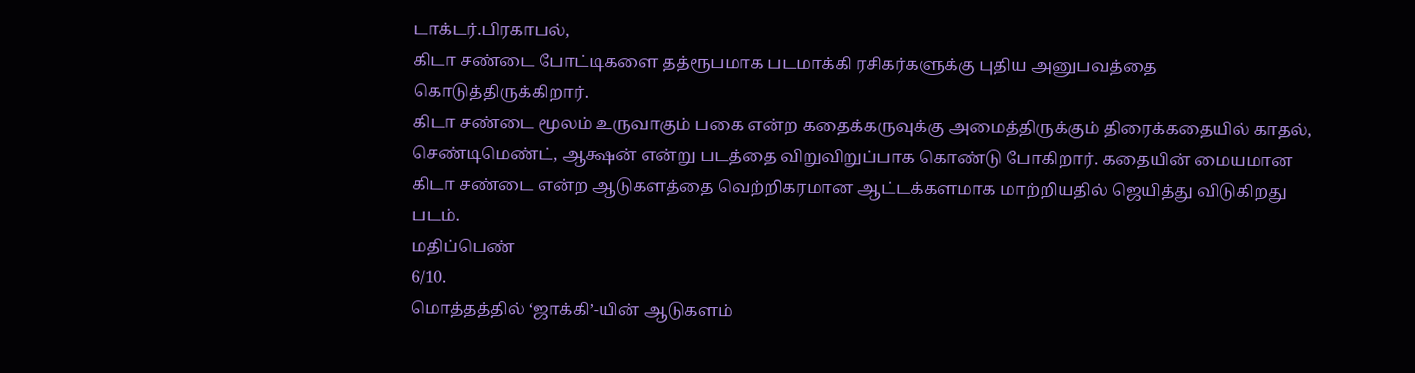டாக்டர்.பிரகாபல்,
கிடா சண்டை போட்டிகளை தத்ரூபமாக படமாக்கி ரசிகர்களுக்கு புதிய அனுபவத்தை கொடுத்திருக்கிறார்.
கிடா சண்டை மூலம் உருவாகும் பகை என்ற கதைக்கருவுக்கு அமைத்திருக்கும் திரைக்கதையில் காதல், செண்டிமெண்ட், ஆக்ஷன் என்று படத்தை விறுவிறுப்பாக கொண்டு போகிறார். கதையின் மையமான கிடா சண்டை என்ற ஆடுகளத்தை வெற்றிகரமான ஆட்டக்களமாக மாற்றியதில் ஜெயித்து விடுகிறது படம்.
மதிப்பெண்
6/10.
மொத்தத்தில் ‘ஜாக்கி’-யின் ஆடுகளம்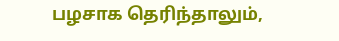பழசாக தெரிந்தாலும்,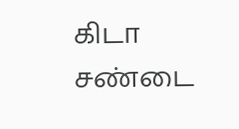கிடா சண்டை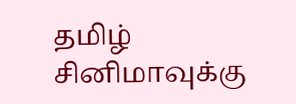தமிழ் சினிமாவுக்கு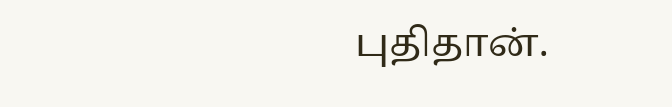புதிதான்.